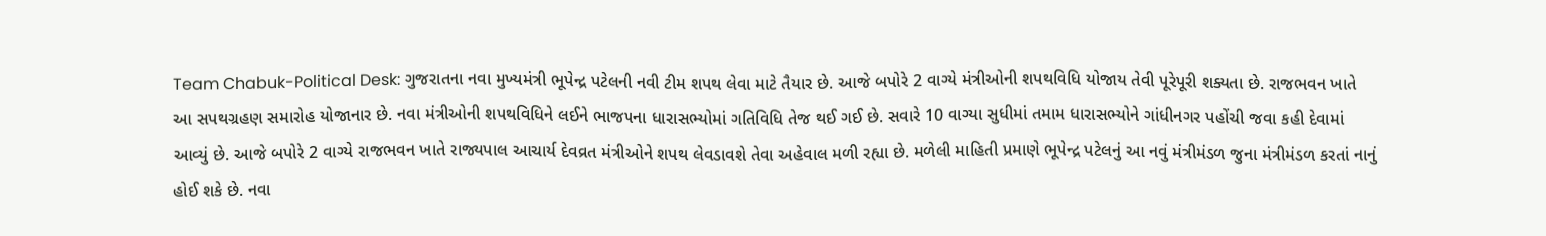Team Chabuk-Political Desk: ગુજરાતના નવા મુખ્યમંત્રી ભૂપેન્દ્ર પટેલની નવી ટીમ શપથ લેવા માટે તૈયાર છે. આજે બપોરે 2 વાગ્યે મંત્રીઓની શપથવિધિ યોજાય તેવી પૂરેપૂરી શક્યતા છે. રાજભવન ખાતે આ સપથગ્રહણ સમારોહ યોજાનાર છે. નવા મંત્રીઓની શપથવિધિને લઈને ભાજપના ધારાસભ્યોમાં ગતિવિધિ તેજ થઈ ગઈ છે. સવારે 10 વાગ્યા સુધીમાં તમામ ધારાસભ્યોને ગાંધીનગર પહોંચી જવા કહી દેવામાં આવ્યું છે. આજે બપોરે 2 વાગ્યે રાજભવન ખાતે રાજ્યપાલ આચાર્ય દેવવ્રત મંત્રીઓને શપથ લેવડાવશે તેવા અહેવાલ મળી રહ્યા છે. મળેલી માહિતી પ્રમાણે ભૂપેન્દ્ર પટેલનું આ નવું મંત્રીમંડળ જુના મંત્રીમંડળ કરતાં નાનું હોઈ શકે છે. નવા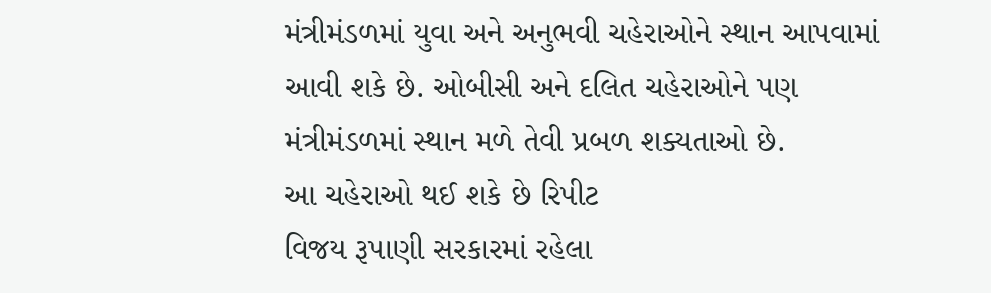મંત્રીમંડળમાં યુવા અને અનુભવી ચહેરાઓને સ્થાન આપવામાં આવી શકે છે. ઓબીસી અને દલિત ચહેરાઓને પણ મંત્રીમંડળમાં સ્થાન મળે તેવી પ્રબળ શક્યતાઓ છે.
આ ચહેરાઓ થઈ શકે છે રિપીટ
વિજય રૂપાણી સરકારમાં રહેલા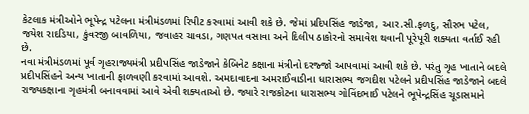કેટલાક મંત્રીઓને ભૂપેન્દ્ર પટેલના મંત્રીમંડળમાં રિપીટ કરવામાં આવી શકે છે. જેમાં પ્રદિપસિંહ જાડેજા, આર.સી.ફળદુ, સૌરભ પટેલ, જયેશ રાદડિયા, કુંવરજી બાવળિયા, જવાહર ચાવડા, ગણપત વસાવા અને દિલીપ ઠાકોરનો સમાવેશ થવાની પૂરેપૂરી શક્યતા વર્તાઈ રહી છે.
નવા મંત્રીમંડળમાં પૂર્વ ગૃહરાજ્યમંત્રી પ્રદીપસિંહ જાડેજાને કેબિનેટ કક્ષાના મંત્રીનો દરજ્જો આપવામાં આવી શકે છે. પરંતુ ગૃહ ખાતાને બદલે પ્રદીપસિંહને અન્ય ખાતાની ફાળવણી કરવામાં આવશે. અમદાવાદના અમરાઈવાડીના ધારાસભ્ય જગદીશ પટેલને પ્રદીપસિંહ જાડેજાને બદલે રાજ્યકક્ષાના ગૃહમંત્રી બનાવવામાં આવે એવી શક્યતાઓ છે. જ્યારે રાજકોટના ધારાસભ્ય ગોવિંદભાઈ પટેલને ભૂપેન્દ્રસિંહ ચૂડાસમાને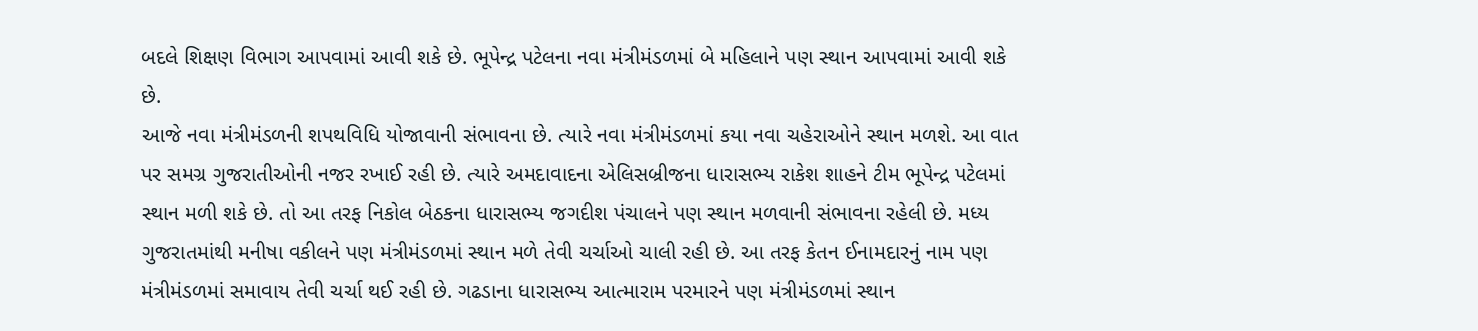બદલે શિક્ષણ વિભાગ આપવામાં આવી શકે છે. ભૂપેન્દ્ર પટેલના નવા મંત્રીમંડળમાં બે મહિલાને પણ સ્થાન આપવામાં આવી શકે છે.
આજે નવા મંત્રીમંડળની શપથવિધિ યોજાવાની સંભાવના છે. ત્યારે નવા મંત્રીમંડળમાં કયા નવા ચહેરાઓને સ્થાન મળશે. આ વાત પર સમગ્ર ગુજરાતીઓની નજર રખાઈ રહી છે. ત્યારે અમદાવાદના એલિસબ્રીજના ધારાસભ્ય રાકેશ શાહને ટીમ ભૂપેન્દ્ર પટેલમાં સ્થાન મળી શકે છે. તો આ તરફ નિકોલ બેઠકના ધારાસભ્ય જગદીશ પંચાલને પણ સ્થાન મળવાની સંભાવના રહેલી છે. મધ્ય ગુજરાતમાંથી મનીષા વકીલને પણ મંત્રીમંડળમાં સ્થાન મળે તેવી ચર્ચાઓ ચાલી રહી છે. આ તરફ કેતન ઈનામદારનું નામ પણ મંત્રીમંડળમાં સમાવાય તેવી ચર્ચા થઈ રહી છે. ગઢડાના ધારાસભ્ય આત્મારામ પરમારને પણ મંત્રીમંડળમાં સ્થાન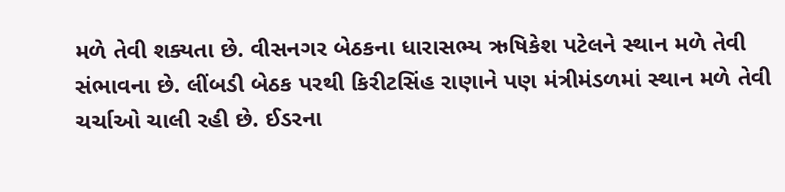મળે તેવી શક્યતા છે. વીસનગર બેઠકના ધારાસભ્ય ઋષિકેશ પટેલને સ્થાન મળે તેવી સંભાવના છે. લીંબડી બેઠક પરથી કિરીટસિંહ રાણાને પણ મંત્રીમંડળમાં સ્થાન મળે તેવી ચર્ચાઓ ચાલી રહી છે. ઈડરના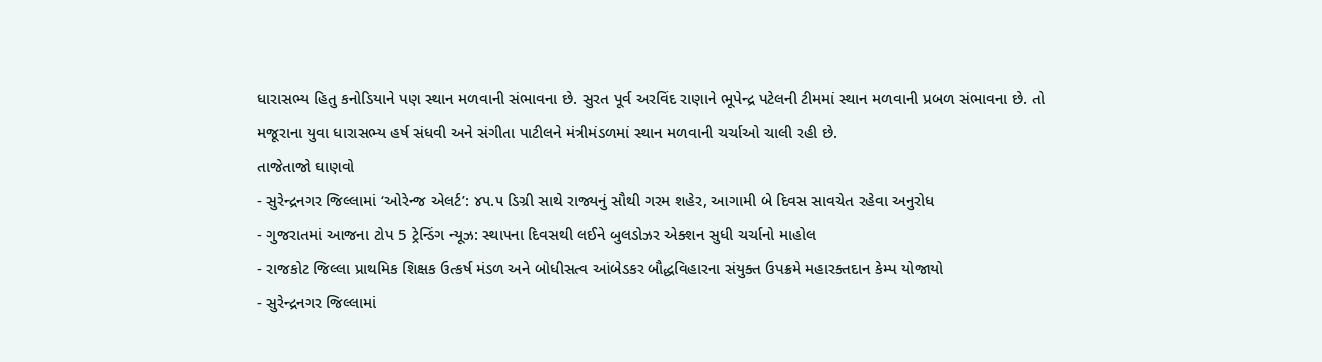ધારાસભ્ય હિતુ કનોડિયાને પણ સ્થાન મળવાની સંભાવના છે. સુરત પૂર્વ અરવિંદ રાણાને ભૂપેન્દ્ર પટેલની ટીમમાં સ્થાન મળવાની પ્રબળ સંભાવના છે. તો મજૂરાના યુવા ધારાસભ્ય હર્ષ સંધવી અને સંગીતા પાટીલને મંત્રીમંડળમાં સ્થાન મળવાની ચર્ચાઓ ચાલી રહી છે.
તાજેતાજો ઘાણવો
- સુરેન્દ્રનગર જિલ્લામાં ‘ઓરેન્જ એલર્ટ’: ૪૫.૫ ડિગ્રી સાથે રાજ્યનું સૌથી ગરમ શહેર, આગામી બે દિવસ સાવચેત રહેવા અનુરોધ
- ગુજરાતમાં આજના ટોપ 5 ટ્રેન્ડિંગ ન્યૂઝ: સ્થાપના દિવસથી લઈને બુલડોઝર એક્શન સુધી ચર્ચાનો માહોલ
- રાજકોટ જિલ્લા પ્રાથમિક શિક્ષક ઉત્કર્ષ મંડળ અને બોધીસત્વ આંબેડકર બૌદ્ધવિહારના સંયુક્ત ઉપક્રમે મહારક્તદાન કેમ્પ યોજાયો
- સુરેન્દ્રનગર જિલ્લામાં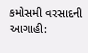કમોસમી વરસાદની આગાહી: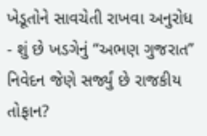ખેડૂતોને સાવચેતી રાખવા અનુરોધ
- શું છે ખડગેનું “અભણ ગુજરાત” નિવેદન જેણે સર્જ્યું છે રાજકીય તોફાન?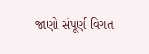જાણો સંપૂર્ણ વિગત